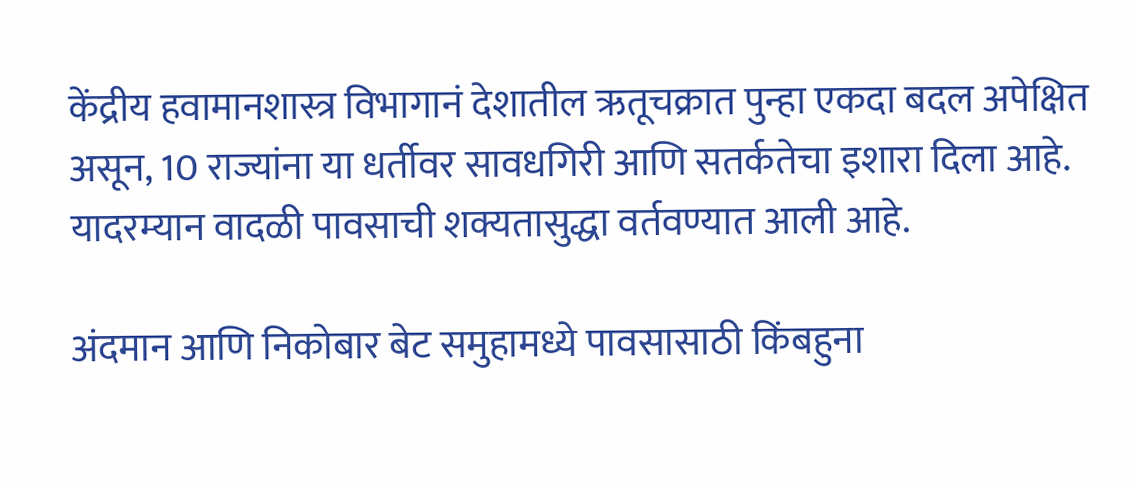केंद्रीय हवामानशास्त्र विभागानं देशातील ऋतूचक्रात पुन्हा एकदा बदल अपेक्षित असून, 10 राज्यांना या धर्तीवर सावधगिरी आणि सतर्कतेचा इशारा दिला आहे. यादरम्यान वादळी पावसाची शक्यतासुद्धा वर्तवण्यात आली आहे.

अंदमान आणि निकोबार बेट समुहामध्ये पावसासाठी किंबहुना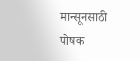मान्सूनसाठी पोषक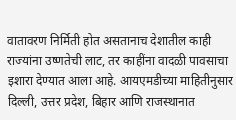वातावरण निर्मिती होत असतानाच देशातील काही राज्यांना उष्णतेची लाट, तर काहींना वादळी पावसाचा इशारा देण्यात आला आहे. आयएमडीच्या माहितीनुसार दिल्ली, उत्तर प्रदेश, बिहार आणि राजस्थानात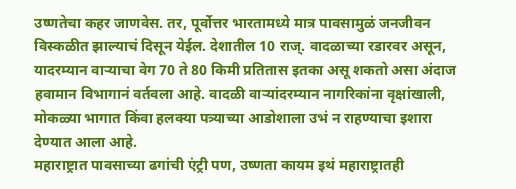उष्णतेचा कहर जाणवेस. तर, पूर्वोत्तर भारतामध्ये मात्र पावसामुळं जनजीवन विस्कळीत झाल्याचं दिसून येईल. देशातील 10 राज्. वादळाच्या रडारवर असून, यादरम्यान वाऱ्याचा वेग 70 ते 80 किमी प्रतितास इतका असू शकतो असा अंदाज हवामान विभागानं वर्तवला आहे. वादळी वाऱ्यांदरम्यान नागरिकांना वृक्षांखाली, मोकळ्या भागात किंवा हलक्या पत्र्याच्या आडोशाला उभं न राहण्याचा इशारा देण्यात आला आहे.
महाराष्ट्रात पावसाच्या ढगांची एंट्री पण, उष्णता कायम इथं महाराष्ट्रातही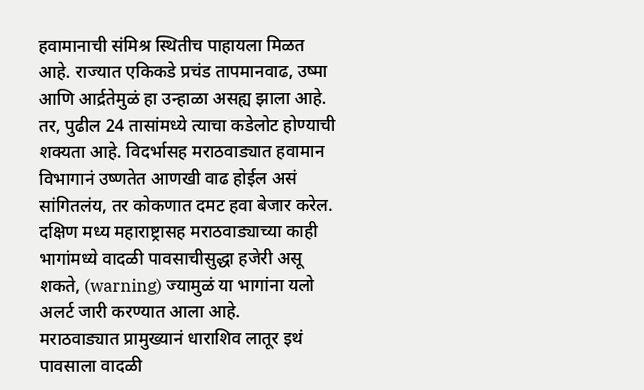हवामानाची संमिश्र स्थितीच पाहायला मिळत आहे. राज्यात एकिकडे प्रचंड तापमानवाढ, उष्मा आणि आर्द्रतेमुळं हा उन्हाळा असह्य झाला आहे. तर, पुढील 24 तासांमध्ये त्याचा कडेलोट होण्याची शक्यता आहे. विदर्भासह मराठवाड्यात हवामान विभागानं उष्णतेत आणखी वाढ होईल असं सांगितलंय, तर कोकणात दमट हवा बेजार करेल. दक्षिण मध्य महाराष्ट्रासह मराठवाड्याच्या काही भागांमध्ये वादळी पावसाचीसुद्धा हजेरी असू शकते, (warning) ज्यामुळं या भागांना यलो अलर्ट जारी करण्यात आला आहे.
मराठवाड्यात प्रामुख्यानं धाराशिव लातूर इथं पावसाला वादळी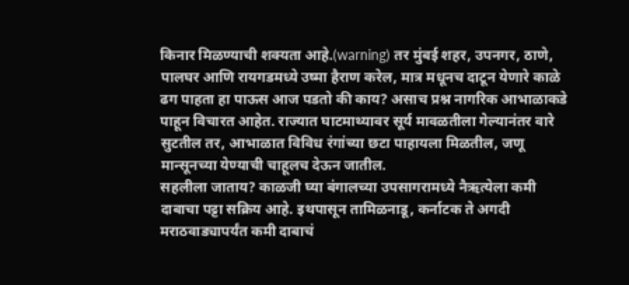किनार मिळण्याची शक्यता आहे.(warning) तर मुंबई शहर, उपनगर, ठाणे, पालघर आणि रायगडमध्ये उष्मा हैराण करेल, मात्र मधूनच दाटून येणारे काळे ढग पाहता हा पाऊस आज पडतो की काय? असाच प्रश्न नागरिक आभाळाकडे पाहून विचारत आहेत. राज्यात घाटमाथ्यावर सूर्य मावळतीला गेल्यानंतर वारे सुटतील तर, आभाळात विविध रंगांच्या छटा पाहायला मिळतील, जणू मान्सूनच्या येण्याची चाहूलच देऊन जातील.
सहलीला जाताय? काळजी घ्या बंगालच्या उपसागरामध्ये नैऋत्येला कमी दाबाचा पट्टा सक्रिय आहे. इथपासून तामिळनाडू, कर्नाटक ते अगदी मराठवाड्यापर्यंत कमी दाबाचं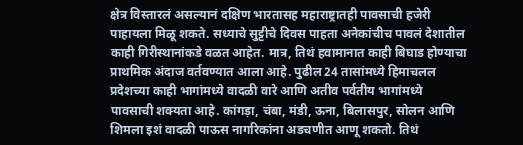क्षेत्र विस्तारलं असल्यानं दक्षिण भारतासह महाराष्ट्रातही पावसाची हजेरी पाहायला मिळू शकते. सध्याचे सुट्टीचे दिवस पाहता अनेकांचीच पावलं देशातील काही गिरीस्थानांकडे वळत आहेत. मात्र, तिथं हवामानात काही बिघाड होण्याचा प्राथमिक अंदाज वर्तवण्यात आला आहे. पुढील 24 तासांमध्ये हिमाचलल प्रदेशच्या काही भागांमध्ये वादळी वारे आणि अतीव पर्वतीय भागांमध्ये पावसाची शक्यता आहे. कांगड़ा, चंबा, मंडी, ऊना, बिलासपुर, सोलन आणि शिमला इशं वादळी पाऊस नागरिकांना अडचणीत आणू शकतो. तिथं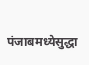पंजाबमध्येसुद्धा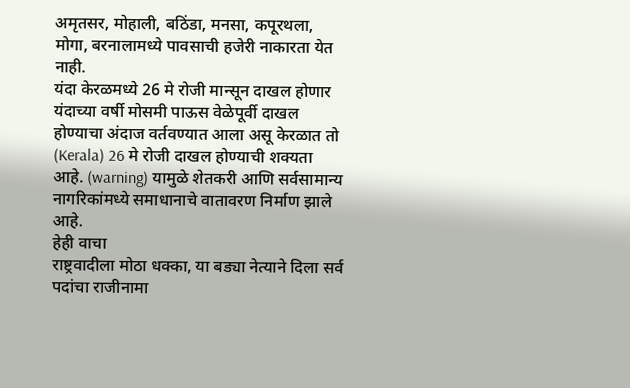अमृतसर, मोहाली, बठिंडा, मनसा, कपूरथला, मोगा, बरनालामध्ये पावसाची हजेरी नाकारता येत नाही.
यंदा केरळमध्ये 26 मे रोजी मान्सून दाखल होणार यंदाच्या वर्षी मोसमी पाऊस वेळेपूर्वी दाखल होण्याचा अंदाज वर्तवण्यात आला असू केरळात तो (Kerala) 26 मे रोजी दाखल होण्याची शक्यता आहे. (warning) यामुळे शेतकरी आणि सर्वसामान्य नागरिकांमध्ये समाधानाचे वातावरण निर्माण झाले आहे.
हेही वाचा
राष्ट्रवादीला मोठा धक्का, या बड्या नेत्याने दिला सर्व पदांचा राजीनामा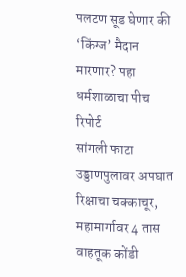पलटण सूड घेणार की ‘किंग्ज’ मैदान मारणार? पहा धर्मशाळाचा पीच रिपोर्ट
सांगली फाटा उड्डाणपुलावर अपघात रिक्षाचा चक्काचूर, महामार्गावर 4 तास वाहतूक कोंडी